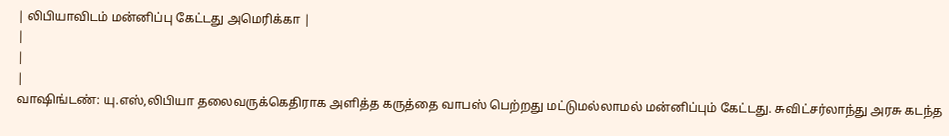| லிபியாவிடம் மன்னிப்பு கேட்டது அமெரிக்கா |
|
|
|
வாஷிங்டண்: யு.எஸ்,லிபியா தலைவருக்கெதிராக அளித்த கருத்தை வாபஸ் பெற்றது மட்டுமல்லாமல் மன்னிப்பும் கேட்டது. சுவிட்சர்லாந்து அரசு கடந்த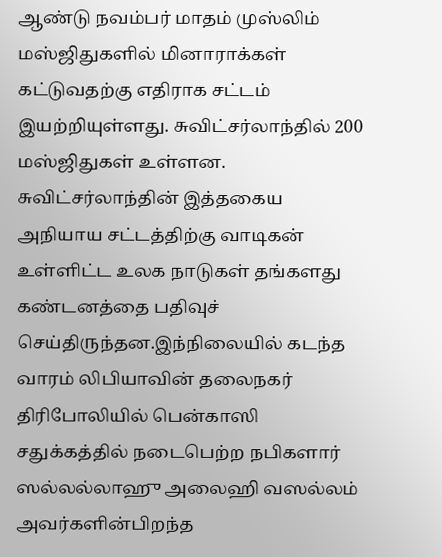ஆண்டு நவம்பர் மாதம் முஸ்லிம் மஸ்ஜிதுகளில் மினாராக்கள் கட்டுவதற்கு எதிராக சட்டம் இயற்றியுள்ளது. சுவிட்சர்லாந்தில் 200 மஸ்ஜிதுகள் உள்ளன. சுவிட்சர்லாந்தின் இத்தகைய அநியாய சட்டத்திற்கு வாடிகன் உள்ளிட்ட உலக நாடுகள் தங்களது கண்டனத்தை பதிவுச் செய்திருந்தன.இந்நிலையில் கடந்த வாரம் லிபியாவின் தலைநகர் திரிபோலியில் பென்காஸி சதுக்கத்தில் நடைபெற்ற நபிகளார் ஸல்லல்லாஹு அலைஹி வஸல்லம் அவர்களின்பிறந்த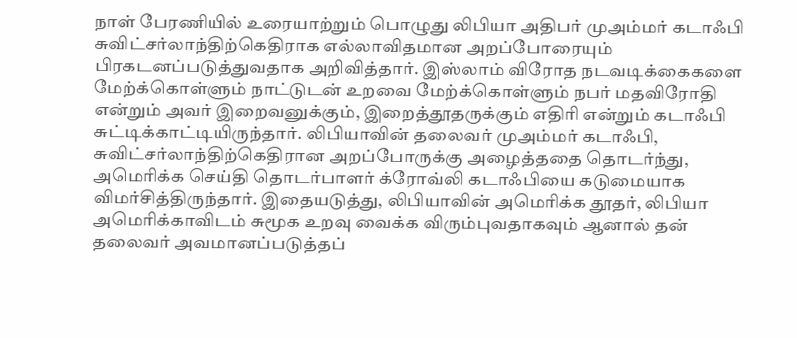நாள் பேரணியில் உரையாற்றும் பொழுது லிபியா அதிபர் முஅம்மர் கடாஃபி சுவிட்சர்லாந்திற்கெதிராக எல்லாவிதமான அறப்போரையும் பிரகடனப்படுத்துவதாக அறிவித்தார். இஸ்லாம் விரோத நடவடிக்கைகளை மேற்க்கொள்ளும் நாட்டுடன் உறவை மேற்க்கொள்ளும் நபர் மதவிரோதி என்றும் அவர் இறைவனுக்கும், இறைத்தூதருக்கும் எதிரி என்றும் கடாஃபி சுட்டிக்காட்டியிருந்தார். லிபியாவின் தலைவர் முஅம்மர் கடாஃபி, சுவிட்சர்லாந்திற்கெதிரான அறப்போருக்கு அழைத்ததை தொடர்ந்து, அமெரிக்க செய்தி தொடர்பாளர் க்ரோவ்லி கடாஃபியை கடுமையாக விமர்சித்திருந்தார். இதையடுத்து, லிபியாவின் அமெரிக்க தூதர், லிபியா அமெரிக்காவிடம் சுமூக உறவு வைக்க விரும்புவதாகவும் ஆனால் தன் தலைவர் அவமானப்படுத்தப்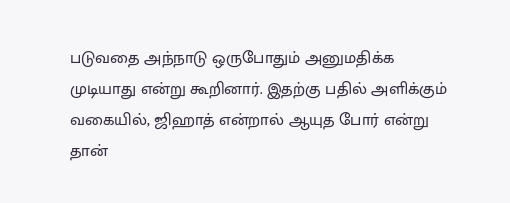படுவதை அந்நாடு ஒருபோதும் அனுமதிக்க முடியாது என்று கூறினார். இதற்கு பதில் அளிக்கும் வகையில், ஜிஹாத் என்றால் ஆயுத போர் என்று தான்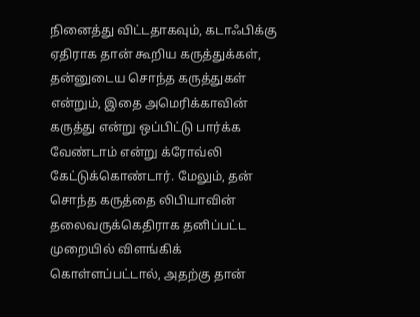நினைத்து விட்டதாகவும், கடாஃபிக்கு ஏதிராக தான் கூறிய கருத்துக்கள், தன்னுடைய சொந்த கருத்துகள் என்றும், இதை அமெரிக்காவின் கருத்து என்று ஒப்பிட்டு பார்க்க வேண்டாம் என்று க்ரோவ்லி கேட்டுக்கொண்டார். மேலும், தன் சொந்த கருத்தை லிபியாவின் தலைவருக்கெதிராக தனிப்பட்ட முறையில் விளங்கிக் கொள்ளப்பட்டால், அதற்கு தான்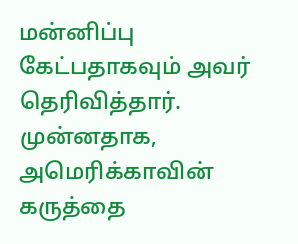மன்னிப்பு கேட்பதாகவும் அவர் தெரிவித்தார். முன்னதாக, அமெரிக்காவின் கருத்தை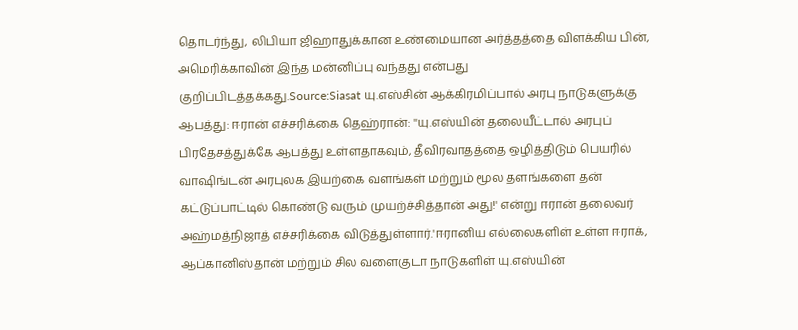தொடர்ந்து, லிபியா ஜிஹாதுக்கான உண்மையான அர்த்தத்தை விளக்கிய பின், அமெரிக்காவின் இந்த மன்னிப்பு வந்தது என்பது குறிப்பிடத்தக்கது.Source:Siasat யு.எஸ்சின் ஆக்கிரமிப்பால் அரபு நாடுகளுக்கு ஆபத்து: ஈரான் எச்சரிக்கை தெஹ்ரான்: ''யு.எஸ்யின் தலையீட்டால் அரபுப் பிரதேசத்துக்கே ஆபத்து உள்ளதாகவும், தீவிரவாதத்தை ஒழித்திடும் பெயரில் வாஷிங்டன் அரபுலக இயற்கை வளங்கள் மற்றும் மூல தளங்களை தன் கட்டுப்பாட்டில் கொண்டு வரும் முயற்ச்சித்தான் அது!' என்று ஈரான் தலைவர் அஹ்மத்நிஜாத் எச்சரிக்கை விடுத்துள்ளார்.'ஈரானிய எல்லைகளிள் உள்ள ஈராக், ஆப்கானிஸ்தான் மற்றும் சில வளைகுடா நாடுகளிள் யு.எஸ்யின்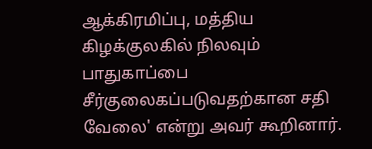ஆக்கிரமிப்பு, மத்திய கிழக்குலகில் நிலவும் பாதுகாப்பை சீர்குலைகப்படுவதற்கான சதி வேலை' என்று அவர் கூறினார்.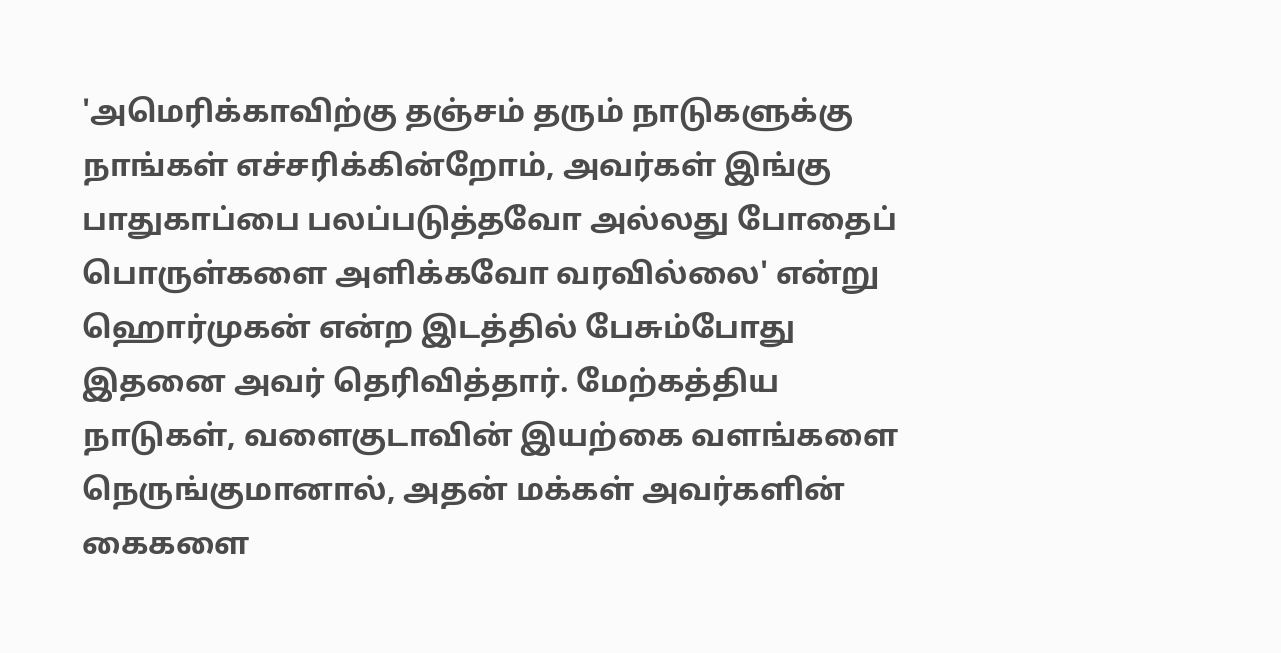'அமெரிக்காவிற்கு தஞ்சம் தரும் நாடுகளுக்கு நாங்கள் எச்சரிக்கின்றோம், அவர்கள் இங்கு பாதுகாப்பை பலப்படுத்தவோ அல்லது போதைப் பொருள்களை அளிக்கவோ வரவில்லை' என்று ஹொர்முகன் என்ற இடத்தில் பேசும்போது இதனை அவர் தெரிவித்தார். மேற்கத்திய நாடுகள், வளைகுடாவின் இயற்கை வளங்களை நெருங்குமானால், அதன் மக்கள் அவர்களின் கைகளை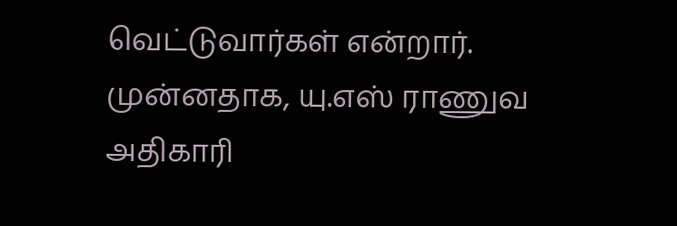வெட்டுவார்கள் என்றார். முன்னதாக, யு.எஸ் ராணுவ அதிகாரி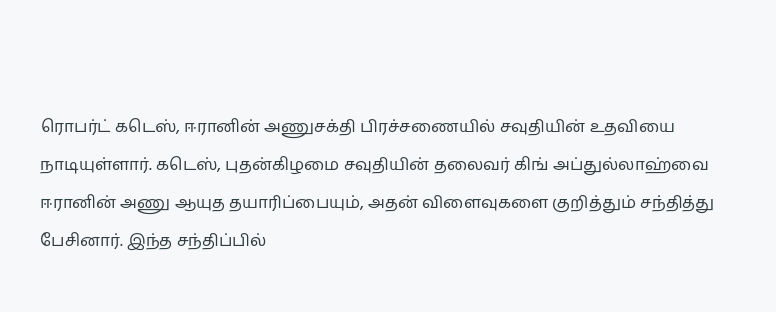ரொபர்ட் கடெஸ், ஈரானின் அணுசக்தி பிரச்சணையில் சவுதியின் உதவியை நாடியுள்ளார். கடெஸ், புதன்கிழமை சவுதியின் தலைவர் கிங் அப்துல்லாஹ்வை ஈரானின் அணு ஆயுத தயாரிப்பையும், அதன் விளைவுகளை குறித்தும் சந்தித்து பேசினார். இந்த சந்திப்பில்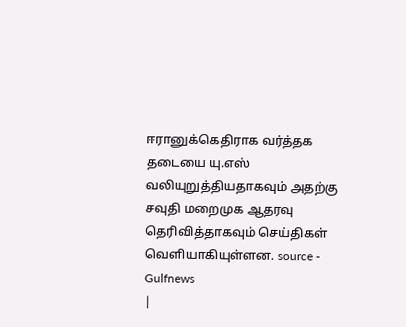ஈரானுக்கெதிராக வர்த்தக தடையை யு.எஸ் வலியுறுத்தியதாகவும் அதற்கு சவுதி மறைமுக ஆதரவு தெரிவித்தாகவும் செய்திகள் வெளியாகியுள்ளன. source - Gulfnews
|